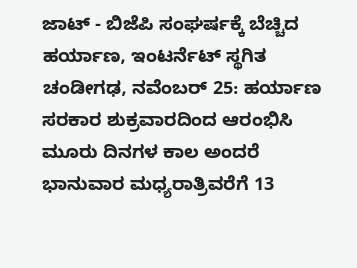ಜಾಟ್ - ಬಿಜೆಪಿ ಸಂಘರ್ಷಕ್ಕೆ ಬೆಚ್ಚಿದ ಹರ್ಯಾಣ, ಇಂಟರ್ನೆಟ್ ಸ್ಥಗಿತ
ಚಂಡೀಗಢ, ನವೆಂಬರ್ 25: ಹರ್ಯಾಣ ಸರಕಾರ ಶುಕ್ರವಾರದಿಂದ ಆರಂಭಿಸಿ ಮೂರು ದಿನಗಳ ಕಾಲ ಅಂದರೆ ಭಾನುವಾರ ಮಧ್ಯರಾತ್ರಿವರೆಗೆ 13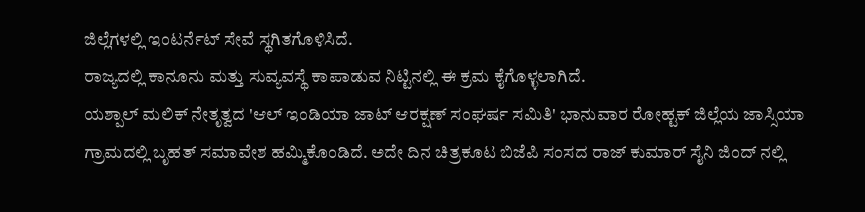ಜಿಲ್ಲೆಗಳಲ್ಲಿ ಇಂಟರ್ನೆಟ್ ಸೇವೆ ಸ್ಥಗಿತಗೊಳಿಸಿದೆ.
ರಾಜ್ಯದಲ್ಲಿ ಕಾನೂನು ಮತ್ತು ಸುವ್ಯವಸ್ಥೆ ಕಾಪಾಡುವ ನಿಟ್ಟಿನಲ್ಲಿ ಈ ಕ್ರಮ ಕೈಗೊಳ್ಳಲಾಗಿದೆ.
ಯಶ್ಪಾಲ್ ಮಲಿಕ್ ನೇತೃತ್ವದ 'ಆಲ್ ಇಂಡಿಯಾ ಜಾಟ್ ಆರಕ್ಷಣ್ ಸಂಘರ್ಷ ಸಮಿತಿ' ಭಾನುವಾರ ರೋಹ್ಟಕ್ ಜಿಲ್ಲೆಯ ಜಾಸ್ಸಿಯಾ ಗ್ರಾಮದಲ್ಲಿ ಬೃಹತ್ ಸಮಾವೇಶ ಹಮ್ಮಿಕೊಂಡಿದೆ. ಅದೇ ದಿನ ಚಿತ್ರಕೂಟ ಬಿಜೆಪಿ ಸಂಸದ ರಾಜ್ ಕುಮಾರ್ ಸೈನಿ ಜಿಂದ್ ನಲ್ಲಿ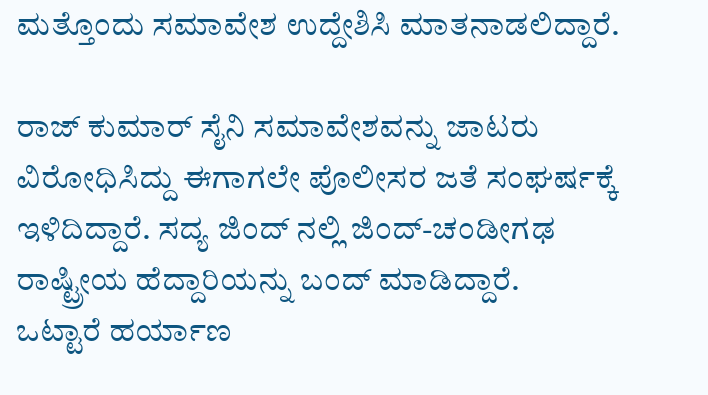ಮತ್ತೊಂದು ಸಮಾವೇಶ ಉದ್ದೇಶಿಸಿ ಮಾತನಾಡಲಿದ್ದಾರೆ.

ರಾಜ್ ಕುಮಾರ್ ಸೈನಿ ಸಮಾವೇಶವನ್ನು ಜಾಟರು ವಿರೋಧಿಸಿದ್ದು ಈಗಾಗಲೇ ಪೊಲೀಸರ ಜತೆ ಸಂಘರ್ಷಕ್ಕೆ ಇಳಿದಿದ್ದಾರೆ. ಸದ್ಯ ಜಿಂದ್ ನಲ್ಲಿ ಜಿಂದ್-ಚಂಡೀಗಢ ರಾಷ್ಟ್ರೀಯ ಹೆದ್ದಾರಿಯನ್ನು ಬಂದ್ ಮಾಡಿದ್ದಾರೆ.
ಒಟ್ಟಾರೆ ಹರ್ಯಾಣ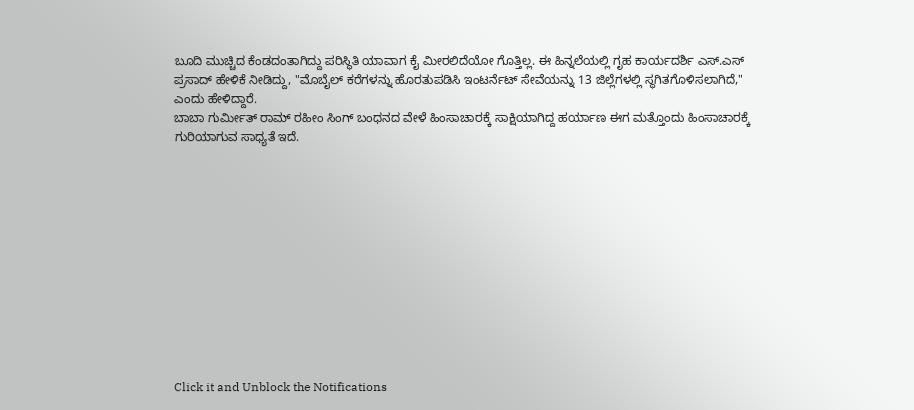ಬೂದಿ ಮುಚ್ಚಿದ ಕೆಂಡದಂತಾಗಿದ್ದು ಪರಿಸ್ಥಿತಿ ಯಾವಾಗ ಕೈ ಮೀರಲಿದೆಯೋ ಗೊತ್ತಿಲ್ಲ. ಈ ಹಿನ್ನಲೆಯಲ್ಲಿ ಗೃಹ ಕಾರ್ಯದರ್ಶಿ ಎಸ್.ಎಸ್ ಪ್ರಸಾದ್ ಹೇಳಿಕೆ ನೀಡಿದ್ದು, "ಮೊಬೈಲ್ ಕರೆಗಳನ್ನು ಹೊರತುಪಡಿಸಿ ಇಂಟರ್ನೆಟ್ ಸೇವೆಯನ್ನು 13 ಜಿಲ್ಲೆಗಳಲ್ಲಿ ಸ್ಥಗಿತಗೊಳಿಸಲಾಗಿದೆ," ಎಂದು ಹೇಳಿದ್ದಾರೆ.
ಬಾಬಾ ಗುರ್ಮೀತ್ ರಾಮ್ ರಹೀಂ ಸಿಂಗ್ ಬಂಧನದ ವೇಳೆ ಹಿಂಸಾಚಾರಕ್ಕೆ ಸಾಕ್ಷಿಯಾಗಿದ್ದ ಹರ್ಯಾಣ ಈಗ ಮತ್ತೊಂದು ಹಿಂಸಾಚಾರಕ್ಕೆ ಗುರಿಯಾಗುವ ಸಾಧ್ಯತೆ ಇದೆ.












Click it and Unblock the Notifications